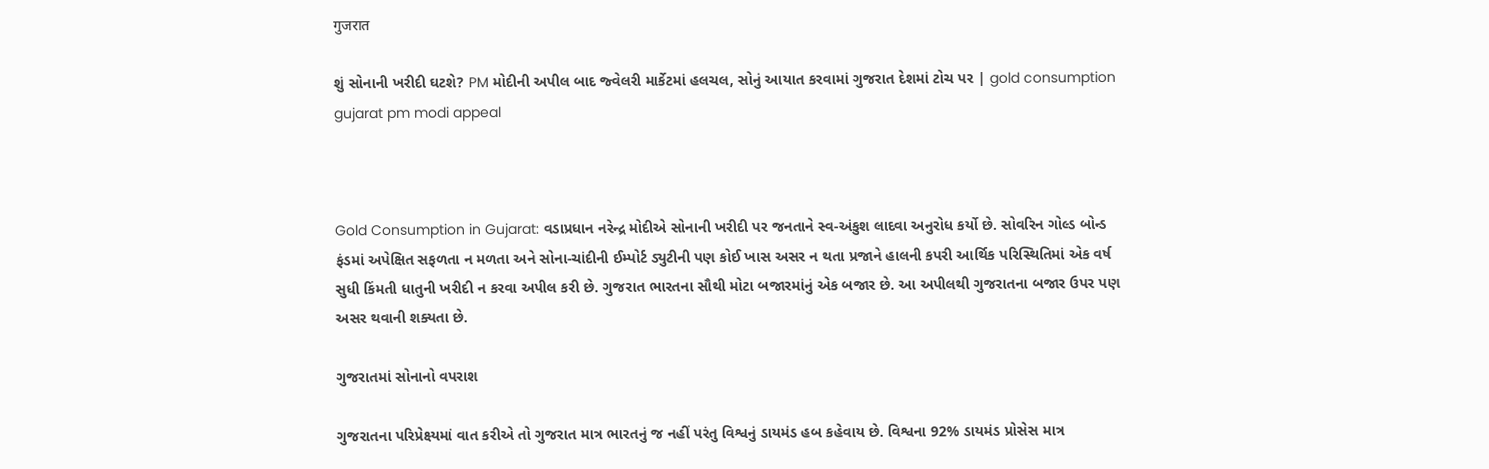गुजरात

શું સોનાની ખરીદી ઘટશે? PM મોદીની અપીલ બાદ જ્વેલરી માર્કેટમાં હલચલ, સોનું આયાત કરવામાં ગુજરાત દેશમાં ટોચ પર | gold consumption gujarat pm modi appeal



Gold Consumption in Gujarat: વડાપ્રધાન નરેન્દ્ર મોદીએ સોનાની ખરીદી પર જનતાને સ્વ-અંકુશ લાદવા અનુરોધ કર્યો છે. સોવરિન ગોલ્ડ બોન્ડ ફંડમાં અપેક્ષિત સફળતા ન મળતા અને સોના-ચાંદીની ઈમ્પોર્ટ ડ્યુટીની પણ કોઈ ખાસ અસર ન થતા પ્રજાને હાલની કપરી આર્થિક પરિસ્થિતિમાં એક વર્ષ સુધી કિંમતી ધાતુની ખરીદી ન કરવા અપીલ કરી છે. ગુજરાત ભારતના સૌથી મોટા બજારમાંનું એક બજાર છે. આ અપીલથી ગુજરાતના બજાર ઉપર પણ અસર થવાની શક્યતા છે.

ગુજરાતમાં સોનાનો વપરાશ

ગુજરાતના પરિપ્રેક્ષ્યમાં વાત કરીએ તો ગુજરાત માત્ર ભારતનું જ નહીં પરંતુ વિશ્વનું ડાયમંડ હબ કહેવાય છે. વિશ્વના 92% ડાયમંડ પ્રોસેસ માત્ર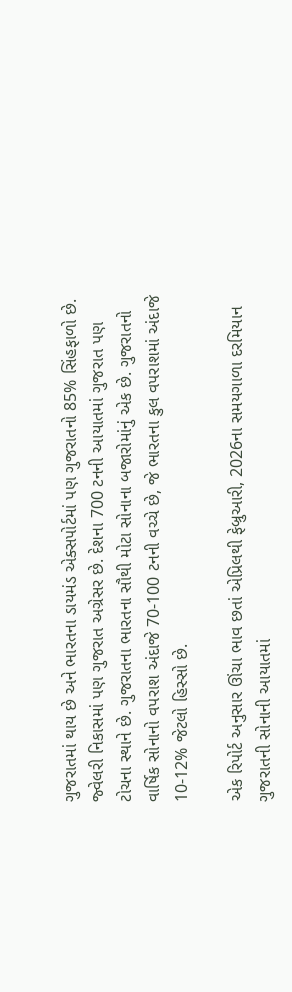ગુજરાતમાં થાય છે અને ભારતના ડાયમંડ એક્સપોર્ટમાં પણ ગુજરાતનો 85% સિંહફાળો છે. જ્વેલરી નિકાસમાં પણ ગુજરાત અગ્રેસર છે. દેશના 700 ટનની આયાતમાં ગુજરાત પણ ટોચના સ્થાને છે. ગુજરાતના ભારતના સૌથી મોટા સોનાના બજારોમાંનું એક છે. ગુજરાતનો વાર્ષિક સોનાનો વપરાશ અંદાજે 70-100 ટનની વચ્ચે છે, જે ભારતના કુલ વપરાશમાં અંદાજે 10-12% જેટલો હિસ્સો છે.

એક રિપોર્ટ અનુસાર ઊંચા ભાવ છતાં એપ્રિલથી ફેબ્રુઆરી, 2026ના સમયગાળા દરમિયાન ગુજરાતની સોનાની આયાતમાં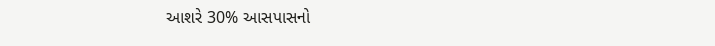આશરે 30% આસપાસનો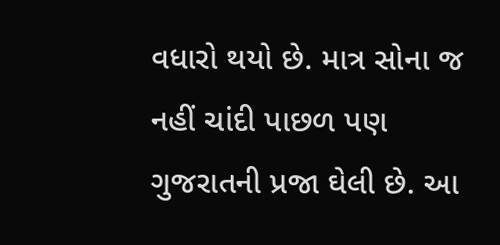વધારો થયો છે. માત્ર સોના જ નહીં ચાંદી પાછળ પણ ગુજરાતની પ્રજા ઘેલી છે. આ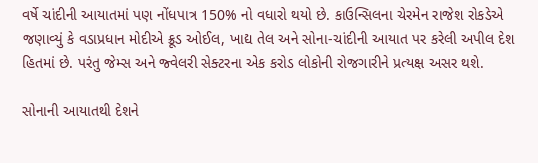વર્ષે ચાંદીની આયાતમાં પણ નોંધપાત્ર 150% નો વધારો થયો છે. કાઉન્સિલના ચેરમેન રાજેશ રોકડેએ જણાવ્યું કે વડાપ્રધાન મોદીએ ક્રૂડ ઓઈલ, ખાદ્ય તેલ અને સોના-ચાંદીની આયાત પર કરેલી અપીલ દેશ હિતમાં છે. પરંતુ જેમ્સ અને જ્વેલરી સેક્ટરના એક કરોડ લોકોની રોજગારીને પ્રત્યક્ષ અસર થશે.

સોનાની આયાતથી દેશને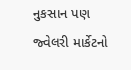નુકસાન પણ જ્વેલરી માર્કેટનો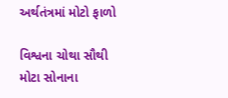અર્થતંત્રમાં મોટો ફાળો

વિશ્વના ચોથા સૌથી મોટા સોનાના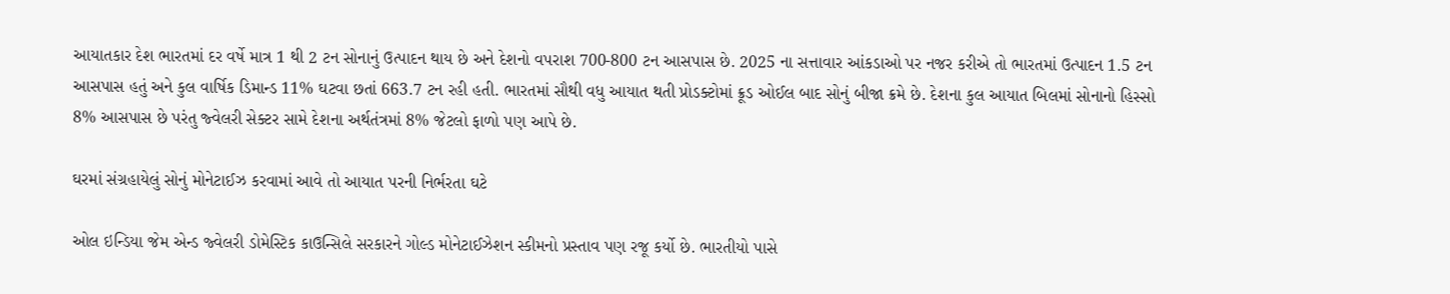આયાતકાર દેશ ભારતમાં દર વર્ષે માત્ર 1 થી 2 ટન સોનાનું ઉત્પાદન થાય છે અને દેશનો વપરાશ 700-800 ટન આસપાસ છે. 2025 ના સત્તાવાર આંકડાઓ પર નજર કરીએ તો ભારતમાં ઉત્પાદન 1.5 ટન આસપાસ હતું અને કુલ વાર્ષિક ડિમાન્ડ 11% ઘટવા છતાં 663.7 ટન રહી હતી. ભારતમાં સૌથી વધુ આયાત થતી પ્રોડક્ટોમાં ક્રૂડ ઓઈલ બાદ સોનું બીજા ક્રમે છે. દેશના કુલ આયાત બિલમાં સોનાનો હિસ્સો 8% આસપાસ છે પરંતુ જ્વેલરી સેક્ટર સામે દેશના અર્થતંત્રમાં 8% જેટલો ફાળો પણ આપે છે.

ઘરમાં સંગ્રહાયેલું સોનું મોનેટાઈઝ કરવામાં આવે તો આયાત પરની નિર્ભરતા ઘટે

ઓલ ઇન્ડિયા જેમ એન્ડ જ્વેલરી ડોમેસ્ટિક કાઉન્સિલે સરકારને ગોલ્ડ મોનેટાઈઝેશન સ્કીમનો પ્રસ્તાવ પણ રજૂ કર્યો છે. ભારતીયો પાસે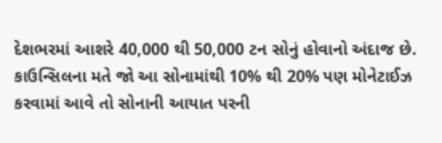દેશભરમાં આશરે 40,000 થી 50,000 ટન સોનું હોવાનો અંદાજ છે. કાઉન્સિલના મતે જો આ સોનામાંથી 10% થી 20% પણ મોનેટાઈઝ કરવામાં આવે તો સોનાની આયાત પરની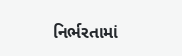નિર્ભરતામાં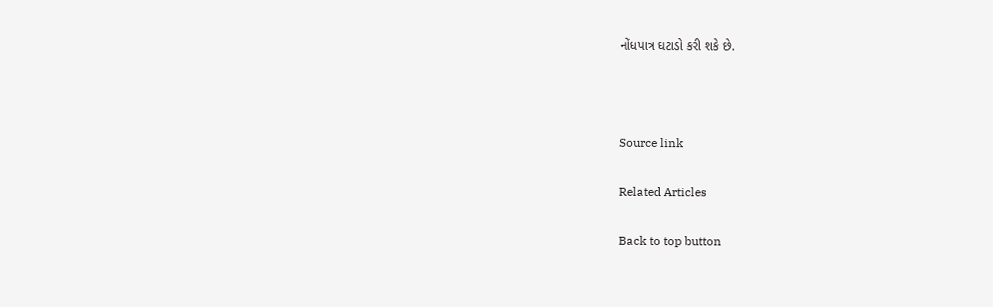નોંધપાત્ર ઘટાડો કરી શકે છે.



Source link

Related Articles

Back to top button